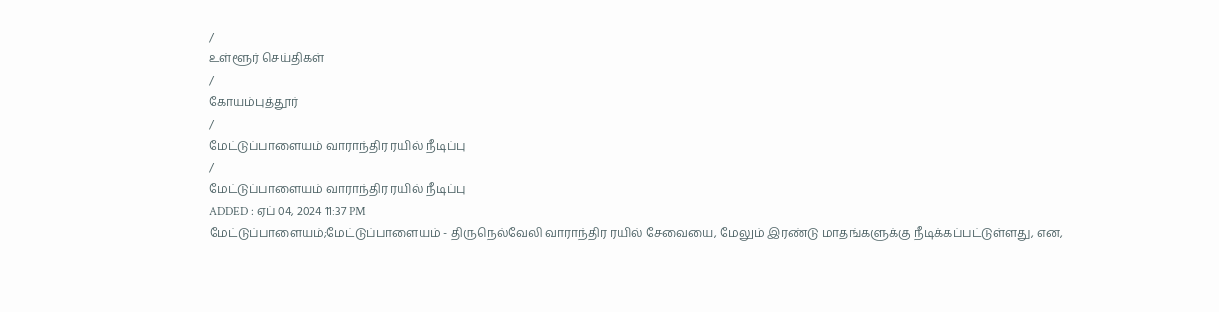/
உள்ளூர் செய்திகள்
/
கோயம்புத்தூர்
/
மேட்டுப்பாளையம் வாராந்திர ரயில் நீடிப்பு
/
மேட்டுப்பாளையம் வாராந்திர ரயில் நீடிப்பு
ADDED : ஏப் 04, 2024 11:37 PM
மேட்டுப்பாளையம்;மேட்டுப்பாளையம் - திருநெல்வேலி வாராந்திர ரயில் சேவையை, மேலும் இரண்டு மாதங்களுக்கு நீடிக்கப்பட்டுள்ளது, என,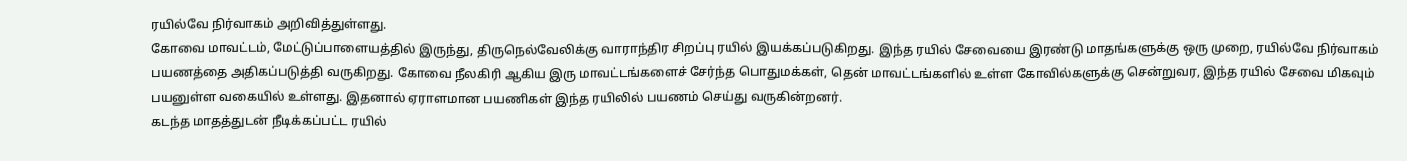ரயில்வே நிர்வாகம் அறிவித்துள்ளது.
கோவை மாவட்டம், மேட்டுப்பாளையத்தில் இருந்து, திருநெல்வேலிக்கு வாராந்திர சிறப்பு ரயில் இயக்கப்படுகிறது. இந்த ரயில் சேவையை இரண்டு மாதங்களுக்கு ஒரு முறை, ரயில்வே நிர்வாகம் பயணத்தை அதிகப்படுத்தி வருகிறது. கோவை நீலகிரி ஆகிய இரு மாவட்டங்களைச் சேர்ந்த பொதுமக்கள், தென் மாவட்டங்களில் உள்ள கோவில்களுக்கு சென்றுவர, இந்த ரயில் சேவை மிகவும் பயனுள்ள வகையில் உள்ளது. இதனால் ஏராளமான பயணிகள் இந்த ரயிலில் பயணம் செய்து வருகின்றனர்.
கடந்த மாதத்துடன் நீடிக்கப்பட்ட ரயில்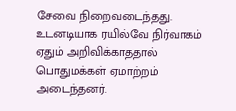சேவை நிறைவடைந்தது. உடனடியாக ரயில்வே நிர்வாகம் ஏதும் அறிவிக்காததால் பொதுமக்கள் ஏமாற்றம் அடைந்தனர்.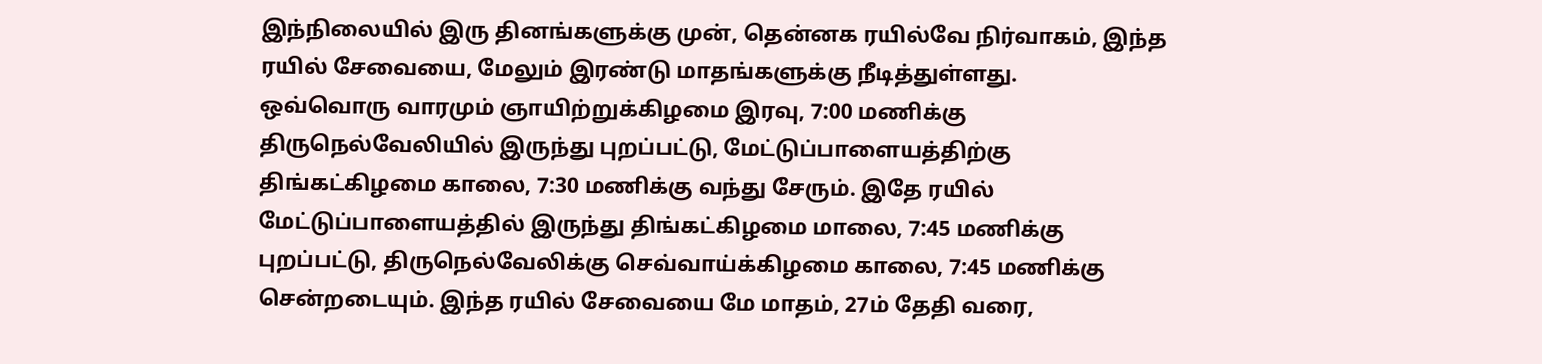இந்நிலையில் இரு தினங்களுக்கு முன், தென்னக ரயில்வே நிர்வாகம், இந்த ரயில் சேவையை, மேலும் இரண்டு மாதங்களுக்கு நீடித்துள்ளது.
ஒவ்வொரு வாரமும் ஞாயிற்றுக்கிழமை இரவு, 7:00 மணிக்கு திருநெல்வேலியில் இருந்து புறப்பட்டு, மேட்டுப்பாளையத்திற்கு திங்கட்கிழமை காலை, 7:30 மணிக்கு வந்து சேரும். இதே ரயில் மேட்டுப்பாளையத்தில் இருந்து திங்கட்கிழமை மாலை, 7:45 மணிக்கு புறப்பட்டு, திருநெல்வேலிக்கு செவ்வாய்க்கிழமை காலை, 7:45 மணிக்கு சென்றடையும். இந்த ரயில் சேவையை மே மாதம், 27ம் தேதி வரை,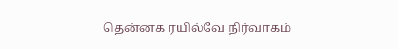தென்னக ரயில்வே நிர்வாகம்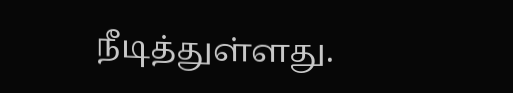நீடித்துள்ளது.